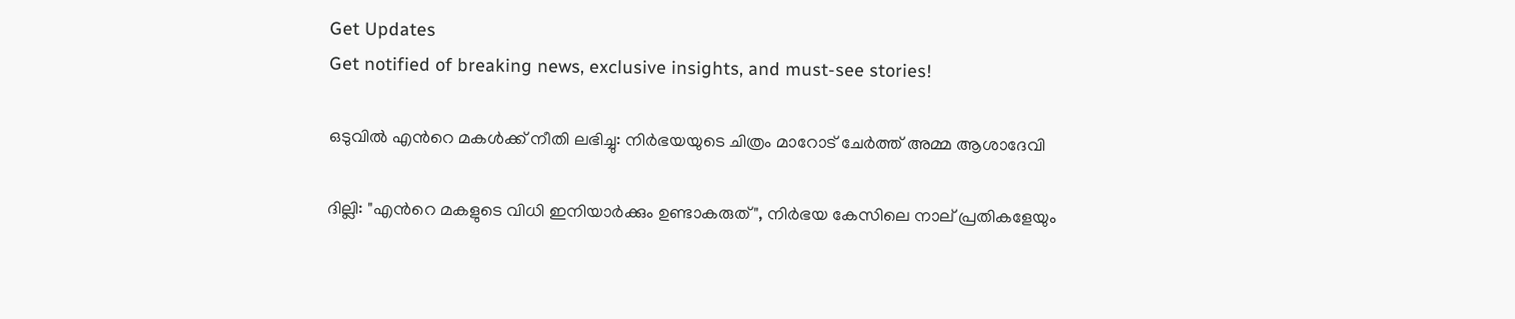Get Updates
Get notified of breaking news, exclusive insights, and must-see stories!

ഒടുവില്‍ എന്‍റെ മകള്‍ക്ക് നീതി ലഭിച്ചു: നിര്‍ഭയയുടെ ചിത്രം മാറോട് ചേര്‍ത്ത് അമ്മ ആശാദേവി

ദില്ലി: "എന്‍റെ മകളുടെ വിധി ഇനിയാര്‍ക്കും ഉണ്ടാകരുത്", നിര്‍ഭയ കേസിലെ നാല് പ്രതികളേയും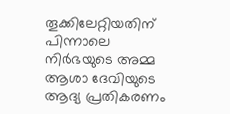തൂക്കിലേറ്റിയതിന് പിന്നാലെ നിര്‍ഭയുടെ അമ്മ ആശാ ദേവിയുടെ ആദ്യ പ്രതികരണം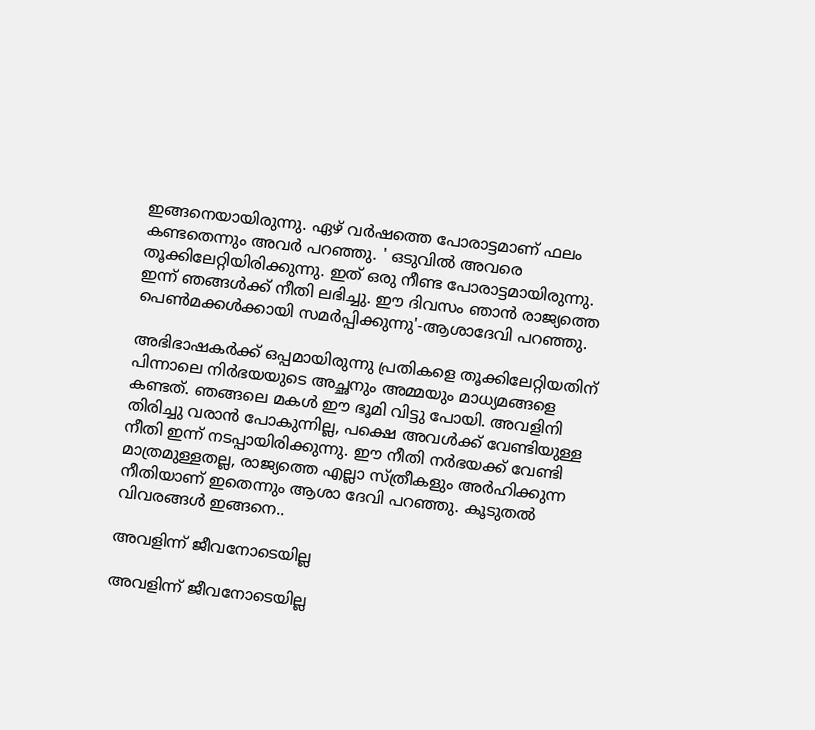ഇങ്ങനെയായിരുന്നു. ഏഴ് വര്‍ഷത്തെ പോരാട്ടമാണ് ഫലം കണ്ടതെന്നും അവര്‍ പറഞ്ഞു. ' ഒടുവില്‍ അവരെ തൂക്കിലേറ്റിയിരിക്കുന്നു. ഇത് ഒരു നീണ്ട പോരാട്ടമായിരുന്നു. ഇന്ന് ഞങ്ങള്‍ക്ക് നീതി ലഭിച്ചു. ഈ ദിവസം ഞാന്‍ രാജ്യത്തെ പെണ്‍മക്കള്‍ക്കായി സമര്‍പ്പിക്കുന്നു'-ആശാദേവി പറഞ്ഞു.

അഭിഭാഷകര്‍ക്ക് ഒപ്പമായിരുന്നു പ്രതികളെ തൂക്കിലേറ്റിയതിന് പിന്നാലെ നിര്‍ഭയയുടെ അച്ഛനും അമ്മയും മാധ്യമങ്ങളെ കണ്ടത്. ഞങ്ങലെ മകള്‍ ഈ ഭൂമി വിട്ടു പോയി. അവളിനി തിരിച്ചു വരാന്‍ പോകുന്നില്ല, പക്ഷെ അവള്‍ക്ക് വേണ്ടിയുള്ള നീതി ഇന്ന് നടപ്പായിരിക്കുന്നു. ഈ നീതി നര്‍ഭയക്ക് വേണ്ടി മാത്രമുള്ളതല്ല, രാജ്യത്തെ എല്ലാ സ്ത്രീകളും അര്‍ഹിക്കുന്ന നീതിയാണ് ഇതെന്നും ആശാ ദേവി പറഞ്ഞു. കൂടുതല്‍ വിവരങ്ങള്‍ ഇങ്ങനെ..

അവളിന്ന് ജീവനോടെയില്ല

അവളിന്ന് ജീവനോടെയില്ല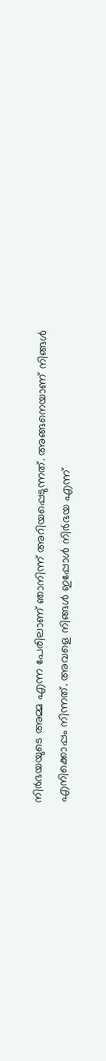നിര്‍ഭയയുടെ അമ്മ എന്ന പേരിലാണ് ഞാനിന്ന് അറിയപ്പെടുന്നത്. അങ്ങനെയാണ് നിങ്ങള്‍ എനിക്കൊപ്പം നിന്നത്. അവളെ നിങ്ങള്‍ ഇപ്പോള്‍ നിര്‍ഭയ എന്ന്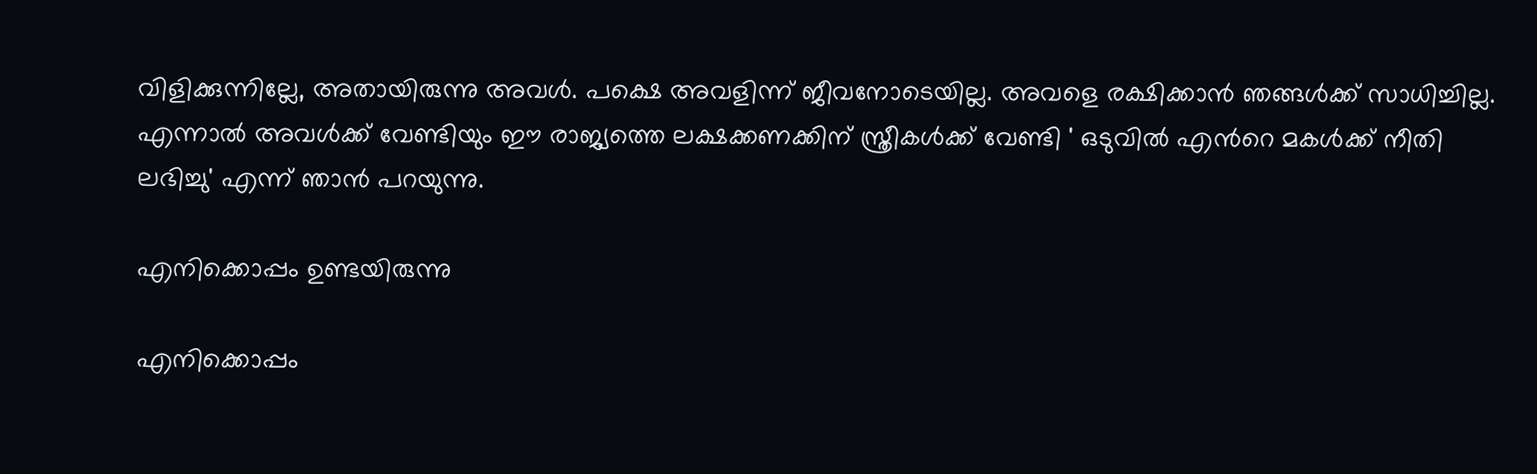വിളിക്കുന്നില്ലേ, അതായിരുന്നു അവള്‍. പക്ഷെ അവളിന്ന് ജീവനോടെയില്ല. അവളെ രക്ഷിക്കാന്‍ ഞങ്ങള്‍ക്ക് സാധിച്ചില്ല. എന്നാല്‍ അവള്‍ക്ക് വേണ്ടിയും ഈ രാജ്യത്തെ ലക്ഷക്കണക്കിന് സ്ത്രീകള്‍ക്ക് വേണ്ടി ' ഒടുവില്‍ എന്‍റെ മകള്‍ക്ക് നീതി ലഭിച്ചു' എന്ന് ഞാന്‍ പറയുന്നു.

എനിക്കൊപ്പം ഉണ്ടയിരുന്നു

എനിക്കൊപ്പം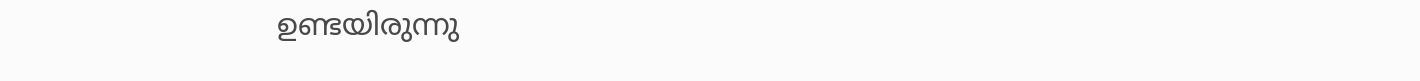ഉണ്ടയിരുന്നു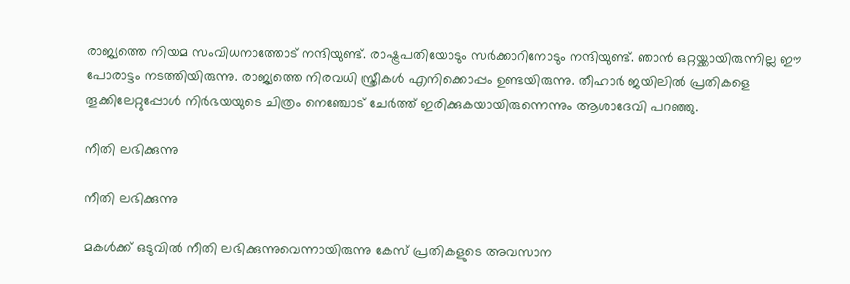രാജ്യത്തെ നിയമ സംവിധനാത്തോട് നന്ദിയുണ്ട്. രാഷ്ട്രപതിയോടും സര്‍ക്കാറിനോടും നന്ദിയുണ്ട്. ഞാന്‍ ഒറ്റയ്ക്കായിരുന്നില്ല ഈ പോരാട്ടം നടത്തിയിരുന്നു. രാജ്യത്തെ നിരവധി സ്ത്രീകള്‍ എനിക്കൊപ്പം ഉണ്ടയിരുന്നു. തീഹാര്‍ ജയിലില്‍ പ്രതികളെ തൂക്കിലേറ്റുപ്പോള്‍ നിര്‍ഭയയുടെ ചിത്രം നെഞ്ചോട് ചേര്‍ത്ത് ഇരിക്കുകയായിരുന്നെന്നും ആശാദേവി പറഞ്ഞു.

നീതി ലഭിക്കുന്നു

നീതി ലഭിക്കുന്നു

മകൾക്ക് ഒടുവിൽ നീതി ലഭിക്കുന്നുവെന്നായിരുന്നു കേസ് പ്രതികളുടെ അവസാന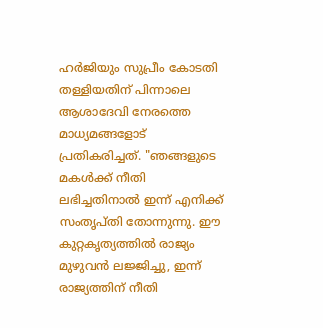ഹര്‍ജിയും സുപ്രീം കോടതി തള്ളിയതിന് പിന്നാലെ ആശാദേവി നേരത്തെ മാധ്യമങ്ങളോട് പ്രതികരിച്ചത്. "ഞങ്ങളുടെ മകൾക്ക് നീതി ലഭിച്ചതിനാൽ ഇന്ന് എനിക്ക് സംതൃപ്തി തോന്നുന്നു. ഈ കുറ്റകൃത്യത്തിൽ രാജ്യം മുഴുവന്‍ ലജ്ജിച്ചു, ഇന്ന് രാജ്യത്തിന് നീതി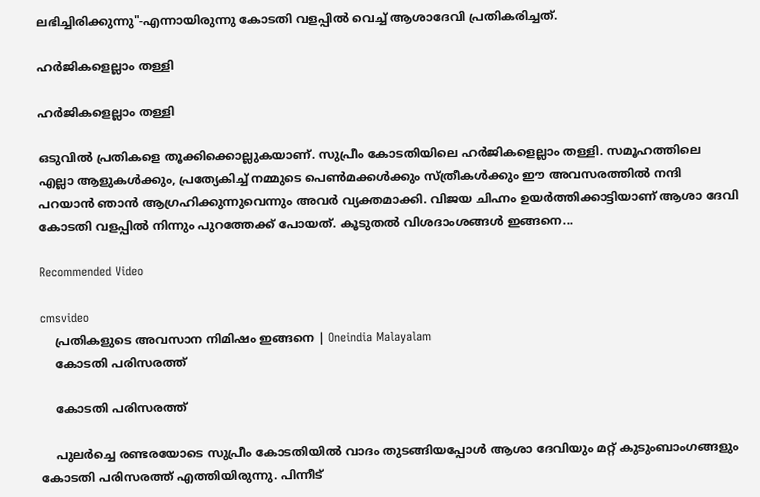ലഭിച്ചിരിക്കുന്നു"-എന്നായിരുന്നു കോടതി വളപ്പില്‍ വെച്ച് ആശാദേവി പ്രതികരിച്ചത്.

ഹര്‍ജികളെല്ലാം തള്ളി

ഹര്‍ജികളെല്ലാം തള്ളി

ഒടുവിൽ പ്രതികളെ തൂക്കിക്കൊല്ലുകയാണ്. സുപ്രീം കോടതിയിലെ ഹര്‍ജികളെല്ലാം തള്ളി. സമൂഹത്തിലെ എല്ലാ ആളുകൾക്കും, പ്രത്യേകിച്ച് നമ്മുടെ പെൺമക്കൾക്കും സ്ത്രീകൾക്കും ഈ അവസരത്തില്‍ നന്ദി പറയാന്‍ ഞാന്‍ ആഗ്രഹിക്കുന്നുവെന്നും അവര്‍ വ്യക്തമാക്കി. വിജയ ചിഹ്നം ഉയര്‍ത്തിക്കാട്ടിയാണ് ആശാ ദേവി കോടതി വളപ്പില്‍ നിന്നും പുറത്തേക്ക് പോയത്. കൂടുതല്‍ വിശദാംശങ്ങള്‍ ഇങ്ങനെ...

Recommended Video

cmsvideo
    പ്രതികളുടെ അവസാന നിമിഷം ഇങ്ങനെ | Oneindia Malayalam
    കോടതി പരിസരത്ത്

    കോടതി പരിസരത്ത്

    പുലര്‍ച്ചെ രണ്ടരയോടെ സുപ്രീം കോടതിയില്‍ വാദം തുടങ്ങിയപ്പോള്‍ ആശാ ദേവിയും മറ്റ് കുടുംബാംഗങ്ങളും കോടതി പരിസരത്ത് എത്തിയിരുന്നു. പിന്നീട്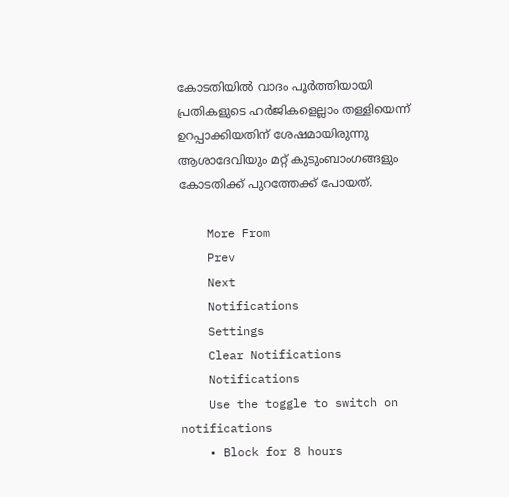കോടതിയില്‍ വാദം പൂര്‍ത്തിയായി പ്രതികളുടെ ഹര്‍ജികളെല്ലാം തള്ളിയെന്ന് ഉറപ്പാക്കിയതിന് ശേഷമായിരുന്നു ആശാദേവിയും മറ്റ് കുടുംബാംഗങ്ങളും കോടതിക്ക് പുറത്തേക്ക് പോയത്.

    More From
    Prev
    Next
    Notifications
    Settings
    Clear Notifications
    Notifications
    Use the toggle to switch on notifications
    • Block for 8 hours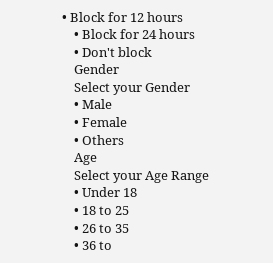• Block for 12 hours
    • Block for 24 hours
    • Don't block
    Gender
    Select your Gender
    • Male
    • Female
    • Others
    Age
    Select your Age Range
    • Under 18
    • 18 to 25
    • 26 to 35
    • 36 to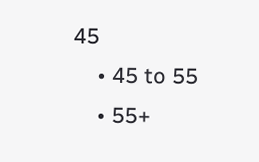45
    • 45 to 55
    • 55+